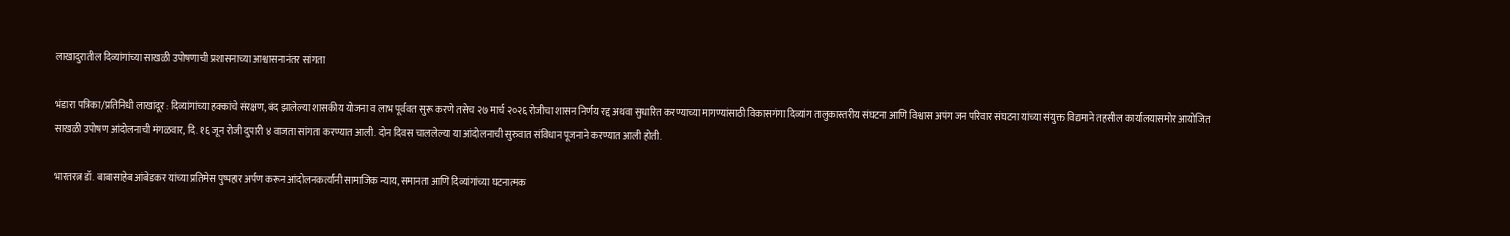लाखादुरातील दिव्यांगांच्या साखळी उपोषणाची प्रशासनाच्या आश्वासनानंतर सांगता

भंडारा पत्रिका/प्रतिनिधी लाखांदूर : दिव्यांगांच्या हक्कांचे संरक्षण, बंद झालेल्या शासकीय योजना व लाभ पूर्ववत सुरू करणे तसेच २७ मार्च २०२६ रोजीचा शासन निर्णय रद्द अथवा सुधारित करण्याच्या मागण्यांसाठी विकासगंगा दिव्यांग तालुकास्तरीय संघटना आणि विश्वास अपंग जन परिवार संघटना यांच्या संयुक्त विद्यमाने तहसील कार्यालयासमोर आयोजित साखळी उपोषण आंदोलनाची मंगळवार, दि. १६ जून रोजी दुपारी ४ वाजता सांगता करण्यात आली. दोन दिवस चाललेल्या या आंदोलनाची सुरुवात संविधान पूजनाने करण्यात आली होती.

भारतरत्न डॉ. बाबासाहेब आंबेडकर यांच्या प्रतिमेस पुष्पहार अर्पण करून आंदोलनकर्त्यांनी सामाजिक न्याय, समानता आणि दिव्यांगांच्या घटनात्मक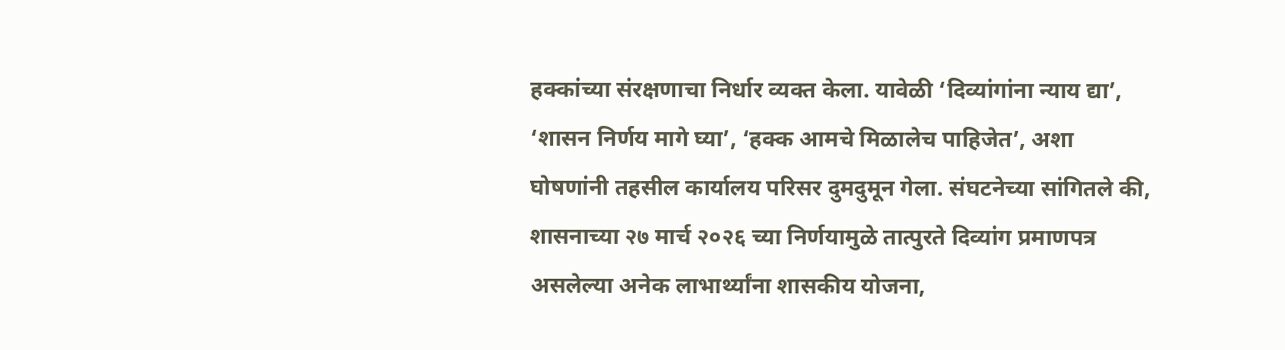हक्कांच्या संरक्षणाचा निर्धार व्यक्त केला. यावेळी ‘दिव्यांगांना न्याय द्या’, ‘शासन निर्णय मागे घ्या’, ‘हक्क आमचे मिळालेच पाहिजेत’, अशा घोषणांनी तहसील कार्यालय परिसर दुमदुमून गेला. संघटनेच्या सांगितले की, शासनाच्या २७ मार्च २०२६ च्या निर्णयामुळे तात्पुरते दिव्यांग प्रमाणपत्र असलेल्या अनेक लाभार्थ्यांना शासकीय योजना,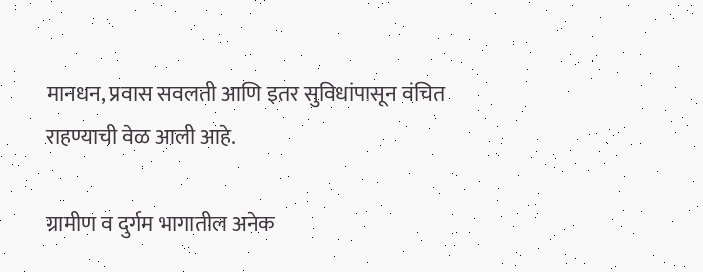मानधन, प्रवास सवलती आणि इतर सुविधांपासून वंचित राहण्याची वेळ आली आहे.

ग्रामीण व दुर्गम भागातील अनेक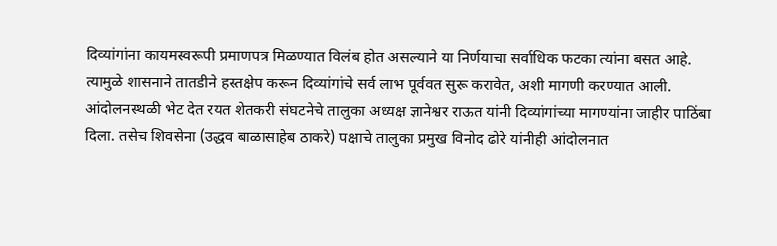दिव्यांगांना कायमस्वरूपी प्रमाणपत्र मिळण्यात विलंब होत असल्याने या निर्णयाचा सर्वाधिक फटका त्यांना बसत आहे. त्यामुळे शासनाने तातडीने हस्तक्षेप करून दिव्यांगांचे सर्व लाभ पूर्ववत सुरू करावेत, अशी मागणी करण्यात आली. आंदोलनस्थळी भेट देत रयत शेतकरी संघटनेचे तालुका अध्यक्ष ज्ञानेश्वर राऊत यांनी दिव्यांगांच्या मागण्यांना जाहीर पाठिंबा दिला. तसेच शिवसेना (उद्धव बाळासाहेब ठाकरे) पक्षाचे तालुका प्रमुख विनोद ढोरे यांनीही आंदोलनात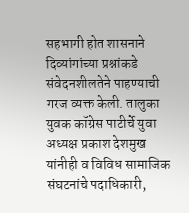सहभागी होत शासनाने दिव्यांगांच्या प्रश्नांकडे संवेदनशीलतेने पाहण्याची गरज व्यक्त केली. तालुका युवक कॉग्रेस पाटीर्चे युवा अध्यक्ष प्रकाश देशमुख यांनीही व विविध सामाजिक संघटनांचे पदाधिकारी,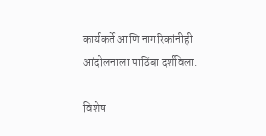कार्यकर्ते आणि नागरिकांनीही आंदोलनाला पाठिंबा दर्शविला.

विशेष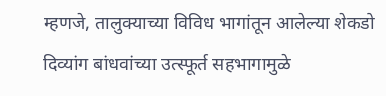म्हणजे, तालुक्याच्या विविध भागांतून आलेल्या शेकडो दिव्यांग बांधवांच्या उत्स्फूर्त सहभागामुळे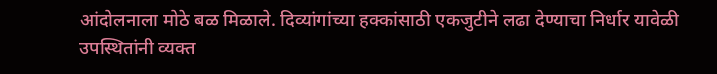आंदोलनाला मोठे बळ मिळाले. दिव्यांगांच्या हक्कांसाठी एकजुटीने लढा देण्याचा निर्धार यावेळी उपस्थितांनी व्यक्त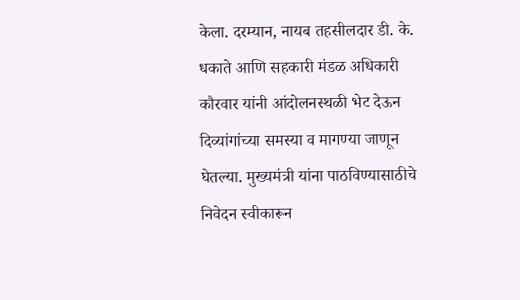केला. दरम्यान, नायब तहसीलदार डी. के. धकाते आणि सहकारी मंडळ अधिकारी कौरवार यांनी आंदोलनस्थळी भेट देऊन दिव्यांगांच्या समस्या व मागण्या जाणून घेतल्या. मुख्यमंत्री यांना पाठविण्यासाठीचे निवेदन स्वीकारून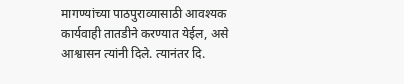मागण्यांच्या पाठपुराव्यासाठी आवश्यक कार्यवाही तातडीने करण्यात येईल, असे आश्वासन त्यांनी दिले. त्यानंतर दि.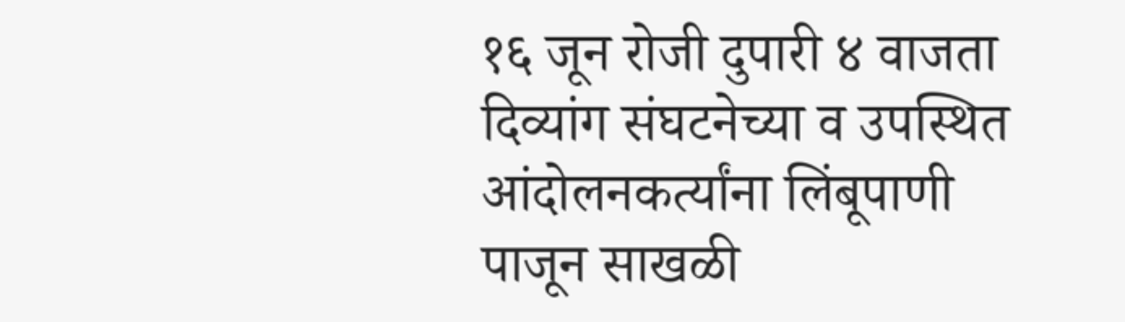१६ जून रोजी दुपारी ४ वाजता दिव्यांग संघटनेच्या व उपस्थित आंदोलनकर्त्यांना लिंबूपाणी पाजून साखळी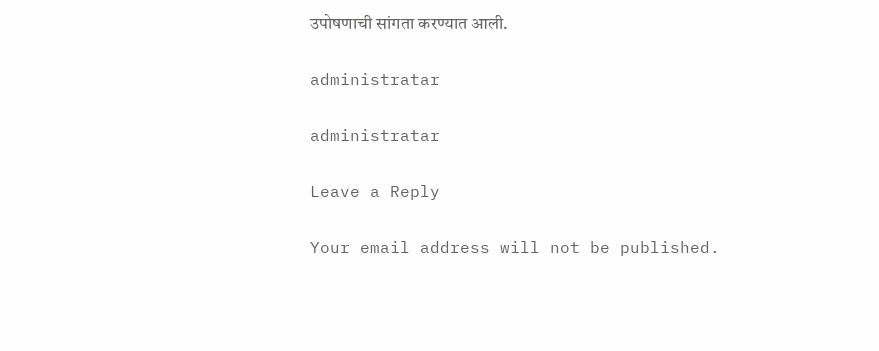उपोषणाची सांगता करण्यात आली.

administratar

administratar

Leave a Reply

Your email address will not be published.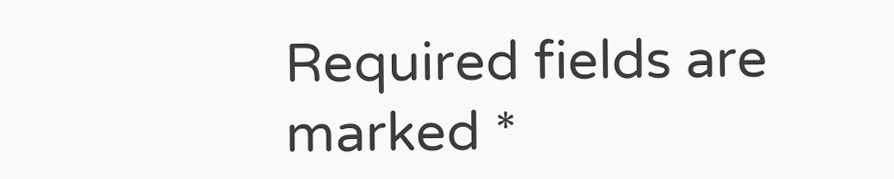Required fields are marked *